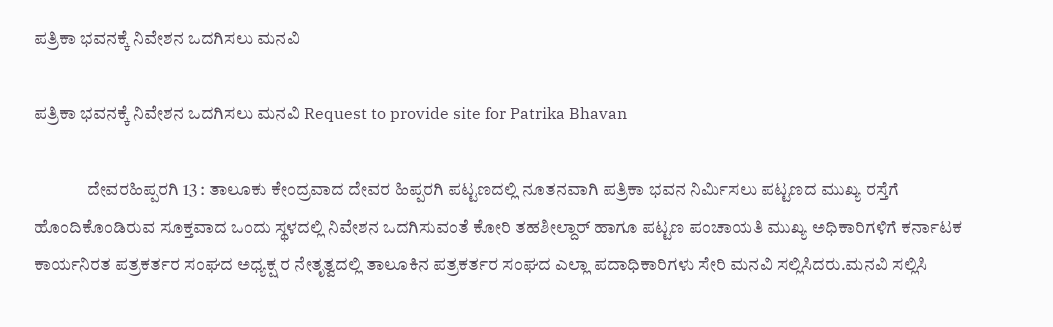ಪತ್ರಿಕಾ ಭವನಕ್ಕೆ ನಿವೇಶನ ಒದಗಿಸಲು ಮನವಿ

ಪತ್ರಿಕಾ ಭವನಕ್ಕೆ ನಿವೇಶನ ಒದಗಿಸಲು ಮನವಿ Request to provide site for Patrika Bhavan

               ದೇವರಹಿಪ್ಪರಗಿ 13 : ತಾಲೂಕು ಕೇಂದ್ರವಾದ ದೇವರ ಹಿಪ್ಪರಗಿ ಪಟ್ಟಣದಲ್ಲಿ ನೂತನವಾಗಿ ಪತ್ರಿಕಾ ಭವನ ನಿರ್ಮಿಸಲು ಪಟ್ಟಣದ ಮುಖ್ಯ ರಸ್ತೆಗೆ ಹೊಂದಿಕೊಂಡಿರುವ ಸೂಕ್ತವಾದ ಒಂದು ಸ್ಥಳದಲ್ಲಿ ನಿವೇಶನ ಒದಗಿಸುವಂತೆ ಕೋರಿ ತಹಶೀಲ್ದಾರ್ ಹಾಗೂ ಪಟ್ಟಣ ಪಂಚಾಯತಿ ಮುಖ್ಯ ಅಧಿಕಾರಿಗಳಿಗೆ ಕರ್ನಾಟಕ ಕಾರ್ಯನಿರತ ಪತ್ರಕರ್ತರ ಸಂಘದ ಅಧ್ಯಕ್ಷ ರ ನೇತೃತ್ವದಲ್ಲಿ ತಾಲೂಕಿನ ಪತ್ರಕರ್ತರ ಸಂಘದ ಎಲ್ಲಾ ಪದಾಧಿಕಾರಿಗಳು ಸೇರಿ ಮನವಿ ಸಲ್ಲಿಸಿದರು.ಮನವಿ ಸಲ್ಲಿಸಿ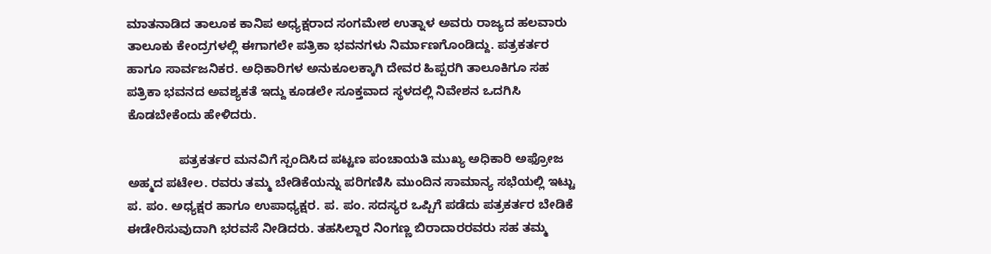ಮಾತನಾಡಿದ ತಾಲೂಕ ಕಾನಿಪ ಅಧ್ಯಕ್ಷರಾದ ಸಂಗಮೇಶ ಉತ್ನಾಳ ಅವರು ರಾಜ್ಯದ ಹಲವಾರು ತಾಲೂಕು ಕೇಂದ್ರಗಳಲ್ಲಿ ಈಗಾಗಲೇ ಪತ್ರಿಕಾ ಭವನಗಳು ನಿರ್ಮಾಣಗೊಂಡಿದ್ದು. ಪತ್ರಕರ್ತರ ಹಾಗೂ ಸಾರ್ವಜನಿಕರ. ಅಧಿಕಾರಿಗಳ ಅನುಕೂಲಕ್ಕಾಗಿ ದೇವರ ಹಿಪ್ಪರಗಿ ತಾಲೂಕಿಗೂ ಸಹ ಪತ್ರಿಕಾ ಭವನದ ಅವಶ್ಯಕತೆ ಇದ್ದು ಕೂಡಲೇ ಸೂಕ್ತವಾದ ಸ್ಥಳದಲ್ಲಿ ನಿವೇಶನ ಒದಗಿಸಿ ಕೊಡಬೇಕೆಂದು ಹೇಳಿದರು.

               ಪತ್ರಕರ್ತರ ಮನವಿಗೆ ಸ್ಪಂದಿಸಿದ ಪಟ್ಟಣ ಪಂಚಾಯತಿ ಮುಖ್ಯ ಅಧಿಕಾರಿ ಅಫ್ರೋಜ ಅಹ್ಮದ ಪಟೇಲ. ರವರು ತಮ್ಮ ಬೇಡಿಕೆಯನ್ನು ಪರಿಗಣಿಸಿ ಮುಂದಿನ ಸಾಮಾನ್ಯ ಸಭೆಯಲ್ಲಿ ಇಟ್ಟು ಪ. ಪಂ. ಅಧ್ಯಕ್ಷರ ಹಾಗೂ ಉಪಾಧ್ಯಕ್ಷರ. ಪ. ಪಂ. ಸದಸ್ಯರ ಒಪ್ಪಿಗೆ ಪಡೆದು ಪತ್ರಕರ್ತರ ಬೇಡಿಕೆ ಈಡೇರಿಸುವುದಾಗಿ ಭರವಸೆ ನೀಡಿದರು. ತಹಸಿಲ್ದಾರ ನಿಂಗಣ್ಣ ಬಿರಾದಾರರವರು ಸಹ ತಮ್ಮ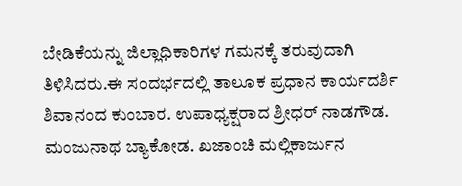ಬೇಡಿಕೆಯನ್ನು ಜಿಲ್ಲಾಧಿಕಾರಿಗಳ ಗಮನಕ್ಕೆ ತರುವುದಾಗಿ ತಿಳಿಸಿದರು.ಈ ಸಂದರ್ಭದಲ್ಲಿ ತಾಲೂಕ ಪ್ರಧಾನ ಕಾರ್ಯದರ್ಶಿ ಶಿವಾನಂದ ಕುಂಬಾರ. ಉಪಾಧ್ಯಕ್ಷರಾದ ಶ್ರೀಧರ್ ನಾಡಗೌಡ. ಮಂಜುನಾಥ ಬ್ಯಾಕೋಡ. ಖಜಾಂಚಿ ಮಲ್ಲಿಕಾರ್ಜುನ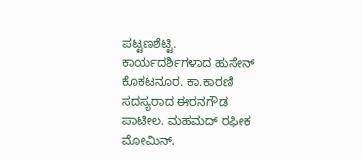ಪಟ್ಟಣಶೆಟ್ಟಿ. ಕಾರ್ಯದರ್ಶಿಗಳಾದ ಹುಸೇನ್ ಕೊಕಟನೂರ. ಕಾ.ಕಾರಣಿ ಸದಸ್ಯರಾದ ಈರನಗೌಡ ಪಾಟೀಲ. ಮಹಮದ್ ರಫೀಕ ಮೋಮಿನ್‌.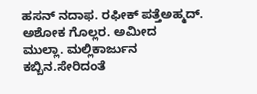ಹಸನ್ ನದಾಫ. ರಫೀಕ್ ಪತ್ತೆಅಹ್ಮದ್‌. ಅಶೋಕ ಗೊಲ್ಲರ. ಅಮೀದ  ಮುಲ್ಲಾ. ಮಲ್ಲಿಕಾರ್ಜುನ ಕಬ್ಬಿನ.ಸೇರಿದಂತೆ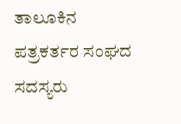ತಾಲೂಕಿನ ಪತ್ರಕರ್ತರ ಸಂಘದ ಸದಸ್ಯರು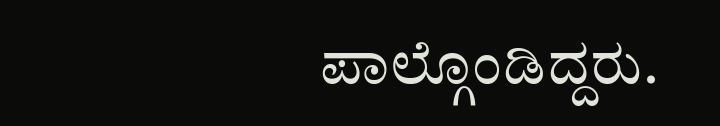ಪಾಲ್ಗೊಂಡಿದ್ದರು.